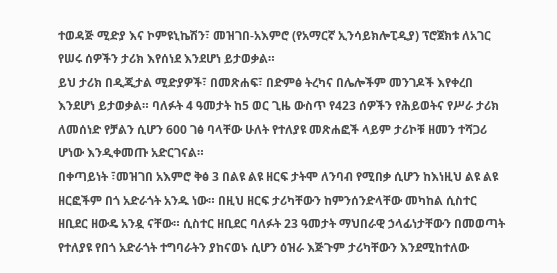ተወዳጅ ሚድያ እና ኮምዩኒኬሽን፣ መዝገበ-አእምሮ (የአማርኛ ኢንሳይክሎፒዲያ) ፕሮጀክቱ ለአገር የሠሩ ሰዎችን ታሪክ እየሰነደ እንደሆነ ይታወቃል።
ይህ ታሪክ በዲጂታል ሚድያዎች፣ በመጽሐፍ፣ በድምፅ ትረካና በሌሎችም መንገዶች እየቀረበ እንደሆነ ይታወቃል። ባለፉት 4 ዓመታት ከ5 ወር ጊዜ ውስጥ የ423 ሰዎችን የሕይወትና የሥራ ታሪክ ለመሰነድ የቻልን ሲሆን 600 ገፅ ባላቸው ሁለት የተለያዩ መጽሐፎች ላይም ታሪኮቹ ዘመን ተሻጋሪ ሆነው እንዲቀመጡ አድርገናል።
በቀጣይነት ፣መዝገበ አእምሮ ቅፅ 3 በልዩ ልዩ ዘርፍ ታትሞ ለንባብ የሚበቃ ሲሆን ከእነዚህ ልዩ ልዩ ዘርፎችም በጎ አድራጎት አንዱ ነው። በዚህ ዘርፍ ታሪካቸውን ከምንሰንድላቸው መካከል ሲስተር ዘቢደር ዘውዴ አንዷ ናቸው። ሲስተር ዘቢደር ባለፉት 23 ዓመታት ማህበራዊ ኃላፊነታቸውን በመወጣት የተለያዩ የበጎ አድራጎት ተግባራትን ያከናወኑ ሲሆን ዕዝራ እጅጉም ታሪካቸውን እንደሚከተለው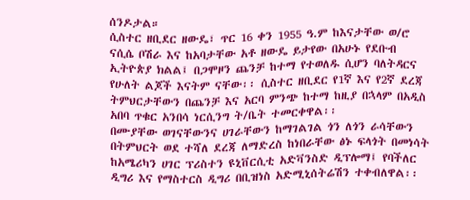ሰንዶታል።
ሲስተር ዘቢደር ዘውዴ፣ ጥር 16 ቀን 1955 ዓ.ም ከእናታቸው ወ/ሮ ናሲሴ ቦሽራ እና ከአባታቸው አቶ ዘውዴ ይታየው በአሁኑ የደቡብ ኢትዮጵያ ክልል፤ በጋሞዞን ጨንቻ ከተማ የተወለዱ ሲሆን ባለትዳርና የሁለት ልጆች እናትም ናቸው፡፡ ሲስተር ዘቢደር የ1ኛ እና የ2ኛ ደረጃ ትምህርታቸውን በጨንቻ እና አርባ ምንጭ ከተማ ከዚያ በኋላም በአዲስ አበባ ጥቁር አንበሳ ነርሲንግ ት/ቤት ተመርቀዋል፡፡
በሙያቸው ወገናቸውንና ሀገራቸውን ከማገልገል ጎን ለጎን ራሳቸውን በትምህርት ወደ ተሻለ ደረጃ ለማድረስ ከነበራቸው ፅኑ ፍላጎት በመነሳት ከአሜሪካን ሀገር ፕሪስተን ዩኒቨርሲቲ አድቫንስድ ዲፕሎማ፤ የባችለር ዲግሪ እና የማስተርስ ዲግሪ በቢዝነስ አድሚኒሰትሬሽን ተቀብለዋል፡፡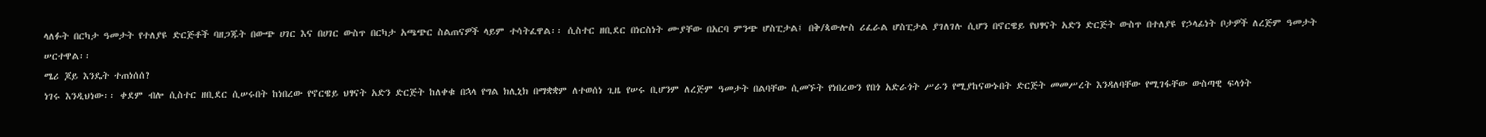ላለፉት በርካታ ዓመታት የተለያዩ ድርጅቶች ባዘጋጁት በውጭ ሀገር እና በሀገር ውስጥ በርካታ አጫጭር ስልጠናዎች ላይም ተሳትፈዋል፡፡ ሲስተር ዘቢደር በነርስነት ሙያቸው በአርባ ምንጭ ሆስፒታል፤ በቅ/ጳውሎስ ሪፈራል ሆስፒታል ያገለገሉ ሲሆን በኖርዌይ የህፃናት አድን ድርጅት ውስጥ በተለያዩ የኃላፊነት ቦታዎች ለረጅም ዓመታት ሠርተዋል፡፡
ሜሪ ጆይ እንዴት ተጠነሰሰ?
ነገሩ እንዲህነው፡፡ ቀደም ብሎ ሲስተር ዘቢደር ሲሠሩበት ከነበረው የኖርዌይ ህፃናት አድን ድርጅት ከለቀቁ በኋላ የግል ክሊኒክ በማቋቋም ለተወሰነ ጊዜ የሠሩ ቢሆንም ለረጅም ዓመታት በልባቸው ሲመኙት የነበረውን የበጎ አድራጎት ሥራን የሚያከናውኑበት ድርጅት መመሥረት እንዳለባቸው የሚገፋቸው ውስጣዊ ፍላጎት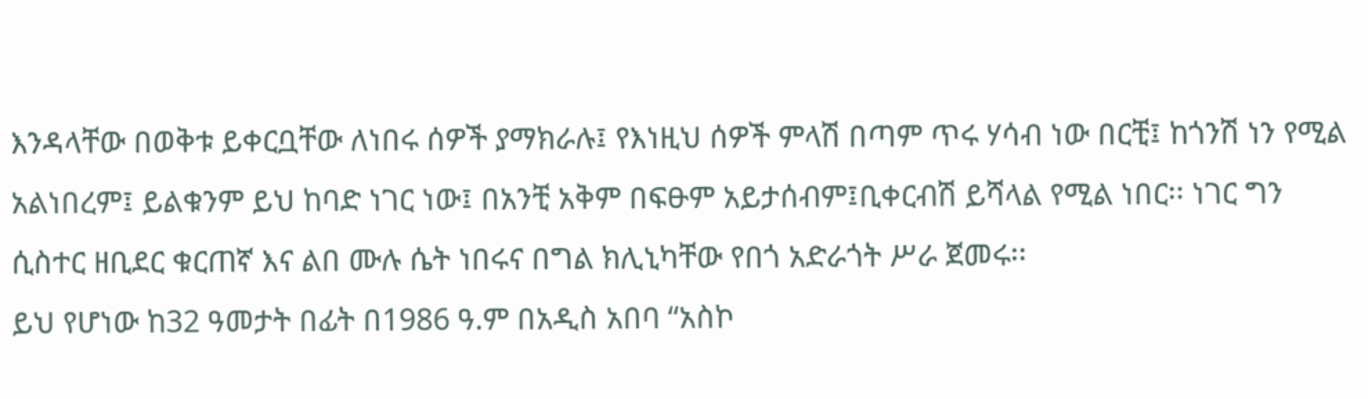እንዳላቸው በወቅቱ ይቀርቧቸው ለነበሩ ሰዎች ያማክራሉ፤ የእነዚህ ሰዎች ምላሽ በጣም ጥሩ ሃሳብ ነው በርቺ፤ ከጎንሽ ነን የሚል አልነበረም፤ ይልቁንም ይህ ከባድ ነገር ነው፤ በአንቺ አቅም በፍፁም አይታሰብም፤ቢቀርብሽ ይሻላል የሚል ነበር፡፡ ነገር ግን ሲስተር ዘቢደር ቁርጠኛ እና ልበ ሙሉ ሴት ነበሩና በግል ክሊኒካቸው የበጎ አድራጎት ሥራ ጀመሩ፡፡
ይህ የሆነው ከ32 ዓመታት በፊት በ1986 ዓ.ም በአዲስ አበባ “አስኮ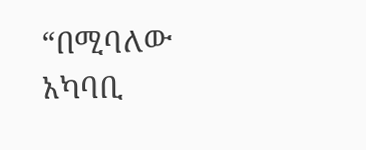“በሚባለው አካባቢ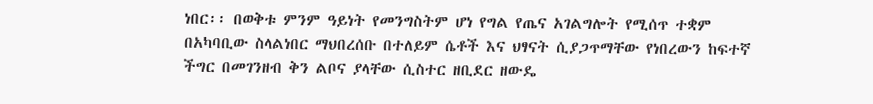ነበር፡፡ በወቅቱ ምንም ዓይነት የመንግስትም ሆነ የግል የጤና አገልግሎት የሚሰጥ ተቋም በአካባቢው ስላልነበር ማህበረሰቡ በተለይም ሴቶች እና ህፃናት ሲያጋጥማቸው የነበረውን ከፍተኛ ችግር በመገንዘብ ቅን ልቦና ያላቸው ሲስተር ዘቢደር ዘውዴ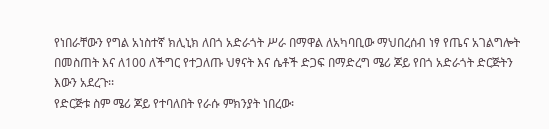የነበራቸውን የግል አነስተኛ ክሊኒክ ለበጎ አድራጎት ሥራ በማዋል ለአካባቢው ማህበረሰብ ነፃ የጤና አገልግሎት በመስጠት እና ለ100 ለችግር የተጋለጡ ህፃናት እና ሴቶች ድጋፍ በማድረግ ሜሪ ጆይ የበጎ አድራጎት ድርጅትን እውን አደረጉ፡፡
የድርጅቱ ስም ሜሪ ጆይ የተባለበት የራሱ ምክንያት ነበረው፡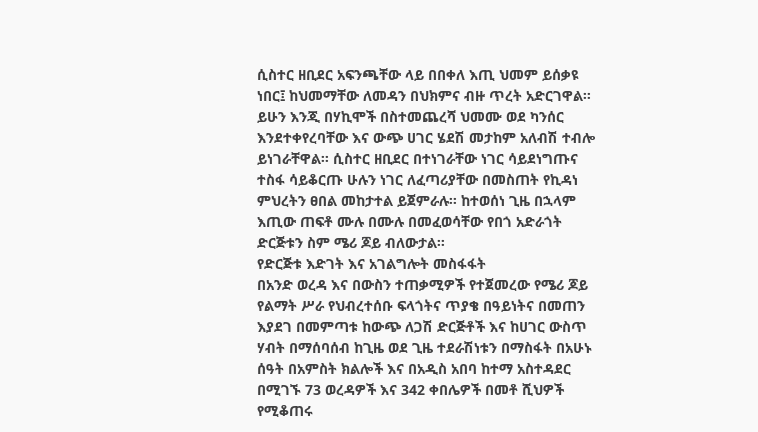ሲስተር ዘቢደር አፍንጫቸው ላይ በበቀለ እጢ ህመም ይሰቃዩ ነበር፤ ከህመማቸው ለመዳን በህክምና ብዙ ጥረት አድርገዋል፡፡ ይሁን እንጂ በሃኪሞች በስተመጨረሻ ህመሙ ወደ ካንሰር እንደተቀየረባቸው እና ውጭ ሀገር ሄደሽ መታከም አለብሽ ተብሎ ይነገራቸዋል፡፡ ሲስተር ዘቢደር በተነገራቸው ነገር ሳይደነግጡና ተስፋ ሳይቆርጡ ሁሉን ነገር ለፈጣሪያቸው በመስጠት የኪዳነ ምህረትን ፀበል መከታተል ይጀምራሉ፡፡ ከተወሰነ ጊዜ በኋላም እጢው ጠፍቶ ሙሉ በሙሉ በመፈወሳቸው የበጎ አድራጎት ድርጅቱን ስም ሜሪ ጆይ ብለውታል፡፡
የድርጅቱ እድገት እና አገልግሎት መስፋፋት
በአንድ ወረዳ እና በውስን ተጠቃሚዎች የተጀመረው የሜሪ ጆይ የልማት ሥራ የህብረተሰቡ ፍላጎትና ጥያቄ በዓይነትና በመጠን እያደገ በመምጣቱ ከውጭ ለጋሽ ድርጅቶች እና ከሀገር ውስጥ ሃብት በማሰባሰብ ከጊዜ ወደ ጊዜ ተደራሽነቱን በማስፋት በአሁኑ ሰዓት በአምስት ክልሎች እና በአዲስ አበባ ከተማ አስተዳደር በሚገኙ 73 ወረዳዎች እና 342 ቀበሌዎች በመቶ ሺህዎች የሚቆጠሩ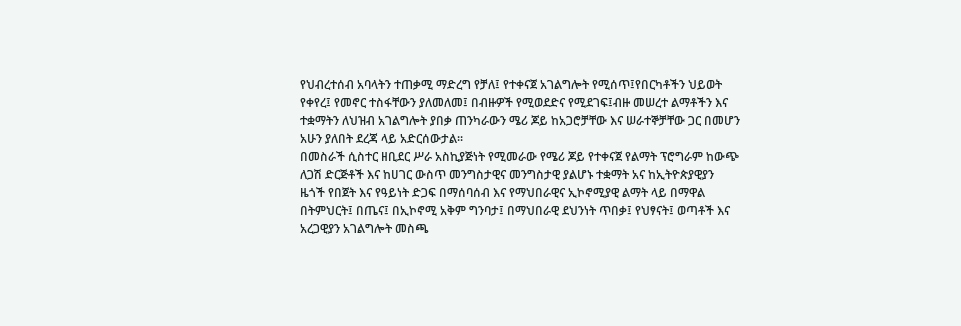የህብረተሰብ አባላትን ተጠቃሚ ማድረግ የቻለ፤ የተቀናጀ አገልግሎት የሚሰጥ፤የበርካቶችን ህይወት የቀየረ፤ የመኖር ተስፋቸውን ያለመለመ፤ በብዙዎች የሚወደድና የሚደገፍ፤ብዙ መሠረተ ልማቶችን እና ተቋማትን ለህዝብ አገልግሎት ያበቃ ጠንካራውን ሜሪ ጆይ ከአጋሮቻቸው እና ሠራተኞቻቸው ጋር በመሆን አሁን ያለበት ደረጃ ላይ አድርሰውታል፡፡
በመስራች ሲስተር ዘቢደር ሥራ አስኪያጅነት የሚመራው የሜሪ ጆይ የተቀናጀ የልማት ፕሮግራም ከውጭ ለጋሽ ድርጅቶች እና ከሀገር ውስጥ መንግስታዊና መንግስታዊ ያልሆኑ ተቋማት አና ከኢትዮጵያዊያን ዜጎች የበጀት እና የዓይነት ድጋፍ በማሰባሰብ እና የማህበራዊና ኢኮኖሚያዊ ልማት ላይ በማዋል በትምህርት፤ በጤና፤ በኢኮኖሚ አቅም ግንባታ፤ በማህበራዊ ደህንነት ጥበቃ፤ የህፃናት፤ ወጣቶች እና አረጋዊያን አገልግሎት መስጫ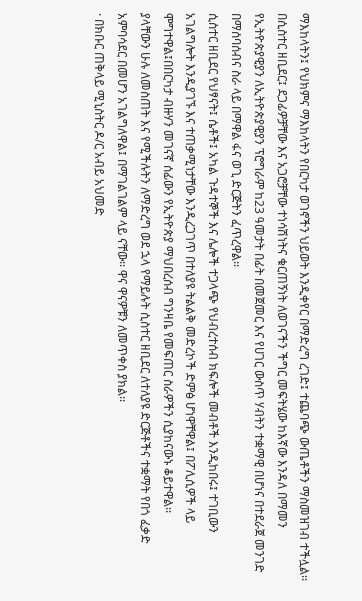ማእከላትን፤ የህክምና ማእከላትን የበርካታ ወገኖችን ህይወት እንዲቀየር በማድረግ ረገድ፤ ተጨባጭ ውጤቶችን ማስመዝገብ ተችሏል፡፡
በሲስተር ዘቢደር፤ ደጋፊዎቻቸው እና አጋሮቻቸው ተነሳሽነትና ቁርጠኝነት ለወገናችን ችግር መፍትሄው ከእኛው እንዳለ በማመን የኢትዮጵያዊያን ለኢትዮጵያዊያን ፕሮግራም ከ23 ዓመታት በፊት በመጀመር እና የሀገር ውስጥ ሃብትን ተቋማዊ በሆነና በተደራጀ መንገድ በማሰባሰብና ስራ ላይ በማዋል ፋና ወጊ ድርጅትን ፈጥረዋል፡፡
ሲስተር ዘቢደር የህፃናት፤ ሴቶች፤ አካል ጉዳተኞች እና ሌሎች ተጋላጭ የህብረተሰብ ክፍሎች መብቶች እንዲከበሩ፤ ተገቢውን አገልግሎት እንዲያገኙ እና ተጠቃሚነታቸው እንዲረጋገጥ በተለያዩ ትልልቅ መድረኮች ድምፅ ሆነዋቸዋል፤ በፖሊሲዎች ላይ ሞግተዋል፤በበርካታ ብዙሃን መገናኛ ሰፊውን የኢትዮጵያ ማህበረሰብ ግንዛቤ የመፍጠር ስራዎችን ሲያከናውኑ ቆይተዋል፡፡
ያላቸውን ሁሉ ለመስጠት እና የሚችሉትን ለማድረግ ወደ ኋላ የማይሉት ሲስተር ዘቢደር ለተለያዩ ድርጅቶችና ተቋማት የበጎ ፈቃድ አምባሳደር በመሆን አገልግለዋል፤ በማገልገልም ላይ ናቸው፡፡ ዋና ዋናዎቹን ለመጥቀስ ያክል፡፡
· በክቡር ጠቅላይ ሚኒስትር ዶ/ር አብይ አህመድ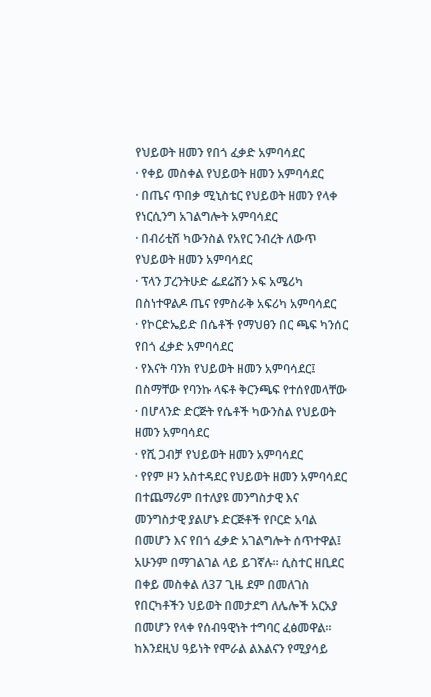የህይወት ዘመን የበጎ ፈቃድ አምባሳደር
· የቀይ መስቀል የህይወት ዘመን አምባሳደር
· በጤና ጥበቃ ሚኒስቴር የህይወት ዘመን የላቀ የነርሲንግ አገልግሎት አምባሳደር
· በብሪቲሽ ካውንስል የአየር ንብረት ለውጥ የህይወት ዘመን አምባሳደር
· ፕላን ፓረንትሁድ ፌደሬሽን ኦፍ አሜሪካ በስነተዋልዶ ጤና የምስራቅ አፍሪካ አምባሳደር
· የኮርድኤይድ በሴቶች የማህፀን በር ጫፍ ካንሰር የበጎ ፈቃድ አምባሳደር
· የእናት ባንክ የህይወት ዘመን አምባሳደር፤ በስማቸው የባንኩ ላፍቶ ቅርንጫፍ የተሰየመላቸው
· በሆላንድ ድርጅት የሴቶች ካውንስል የህይወት ዘመን አምባሳደር
· የሺ ጋብቻ የህይወት ዘመን አምባሳደር
· የየም ዞን አስተዳደር የህይወት ዘመን አምባሳደር
በተጨማሪም በተለያዩ መንግስታዊ እና መንግስታዊ ያልሆኑ ድርጅቶች የቦርድ አባል በመሆን እና የበጎ ፈቃድ አገልግሎት ሰጥተዋል፤ አሁንም በማገልገል ላይ ይገኛሉ፡፡ ሲስተር ዘቢደር በቀይ መስቀል ለ37 ጊዜ ደም በመለገስ የበርካቶችን ህይወት በመታደግ ለሌሎች አርአያ በመሆን የላቀ የሰብዓዊነት ተግባር ፈፅመዋል፡፡ ከእንደዚህ ዓይነት የሞራል ልእልናን የሚያሳይ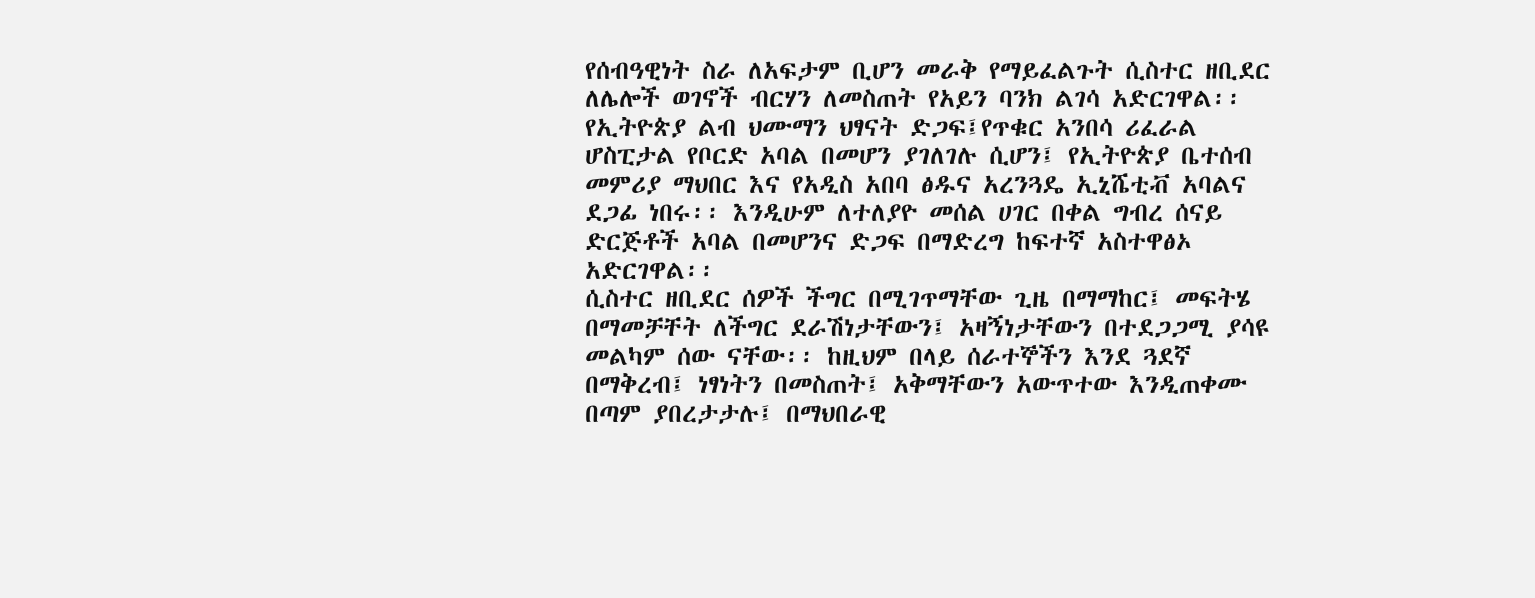የሰብዓዊነት ስራ ለአፍታም ቢሆን መራቅ የማይፈልጉት ሲስተር ዘቢደር ለሌሎች ወገኖች ብርሃን ለመስጠት የአይን ባንክ ልገሳ አድርገዋል፡፡
የኢትዮጵያ ልብ ህሙማን ህፃናት ድጋፍ፤የጥቁር አንበሳ ሪፈራል ሆስፒታል የቦርድ አባል በመሆን ያገለገሉ ሲሆን፤ የኢትዮጵያ ቤተሰብ መምሪያ ማህበር እና የአዲስ አበባ ፅዱና አረንጓዴ ኢኒሼቲቭ አባልና ደጋፊ ነበሩ፡፡ እንዲሁም ለተለያዮ መሰል ሀገር በቀል ግብረ ሰናይ ድርጅቶች አባል በመሆንና ድጋፍ በማድረግ ከፍተኛ አስተዋፅኦ አድርገዋል፡፡
ሲስተር ዘቢደር ሰዎች ችግር በሚገጥማቸው ጊዜ በማማከር፤ መፍትሄ በማመቻቸት ለችግር ደራሽነታቸውን፤ አዛኝነታቸውን በተደጋጋሚ ያሳዩ መልካም ሰው ናቸው፡፡ ከዚህም በላይ ሰራተኞችን እንደ ጓደኛ በማቅረብ፤ ነፃነትን በመስጠት፤ አቅማቸውን አውጥተው እንዲጠቀሙ በጣም ያበረታታሉ፤ በማህበራዊ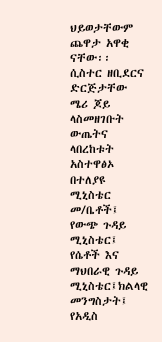ህይወታቸውም ጨዋታ አዋቂ ናቸው፡፡
ሲስተር ዘቢደርና ድርጅታቸው ሜሪ ጆይ ላስመዘገቡት ውጤትና ላበረከቱት አስተዋፅኦ በተለያዩ ሚኒስቴር መ/ቤቶች፤ የውጭ ጉዳይ ሚኒስቴር፤ የሴቶች እና ማህበራዊ ጉዳይ ሚኒስቴር፤ክልላዊ መንግስታት፤ የአዲስ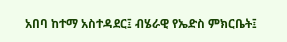አበባ ከተማ አስተዳደር፤ ብሄራዊ የኤድስ ምክርቤት፤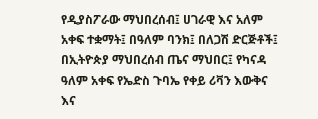የዲያስፖራው ማህበረሰብ፤ ሀገራዊ እና አለም አቀፍ ተቋማት፤ በዓለም ባንክ፤ በለጋሽ ድርጅቶች፤ በኢትዮጵያ ማህበረሰብ ጤና ማህበር፤ የካናዳ ዓለም አቀፍ የኤድስ ጉባኤ የቀይ ሪቫን እውቅና እና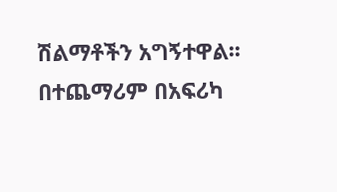ሽልማቶችን አግኝተዋል፡፡ በተጨማሪም በአፍሪካ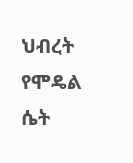ህብረት የሞዴል ሴት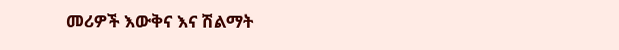መሪዎች እውቅና እና ሽልማት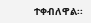ተቀብለዋል፡፡